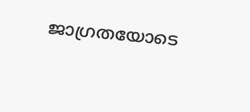ജാഗ്രതയോടെ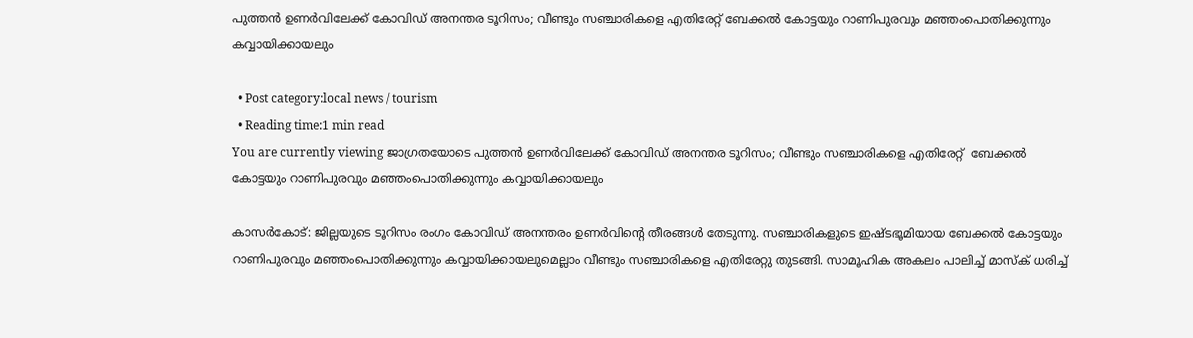പുത്തന്‍ ഉണര്‍വിലേക്ക് കോവിഡ് അനന്തര ടൂറിസം; വീണ്ടും സഞ്ചാരികളെ എതിരേറ്റ് ബേക്കല്‍ കോട്ടയും റാണിപുരവും മഞ്ഞംപൊതിക്കുന്നും കവ്വായിക്കായലും

  • Post category:local news / tourism
  • Reading time:1 min read
You are currently viewing ജാഗ്രതയോടെ പുത്തന്‍ ഉണര്‍വിലേക്ക് കോവിഡ് അനന്തര ടൂറിസം; വീണ്ടും സഞ്ചാരികളെ എതിരേറ്റ്  ബേക്കല്‍ കോട്ടയും റാണിപുരവും മഞ്ഞംപൊതിക്കുന്നും കവ്വായിക്കായലും

കാസർകോട്: ജില്ലയുടെ ടൂറിസം രംഗം കോവിഡ് അനന്തരം ഉണര്‍വിൻ്റെ തീരങ്ങള്‍ തേടുന്നു. സഞ്ചാരികളുടെ ഇഷ്ടഭൂമിയായ ബേക്കല്‍ കോട്ടയും റാണിപുരവും മഞ്ഞംപൊതിക്കുന്നും കവ്വായിക്കായലുമെല്ലാം വീണ്ടും സഞ്ചാരികളെ എതിരേറ്റു തുടങ്ങി. സാമൂഹിക അകലം പാലിച്ച് മാസ്‌ക് ധരിച്ച്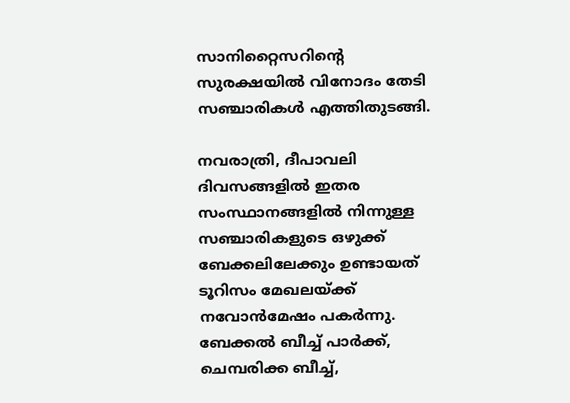സാനിറ്റൈസറിൻ്റെ സുരക്ഷയില്‍ വിനോദം തേടി സഞ്ചാരികള്‍ എത്തിതുടങ്ങി.

നവരാത്രി, ദീപാവലി ദിവസങ്ങളില്‍ ഇതര സംസ്ഥാനങ്ങളില്‍ നിന്നുള്ള സഞ്ചാരികളുടെ ഒഴുക്ക് ബേക്കലിലേക്കും ഉണ്ടായത് ടൂറിസം മേഖലയ്ക്ക് നവോന്‍മേഷം പകര്‍ന്നു. ബേക്കല്‍ ബീച്ച് പാര്‍ക്ക്, ചെമ്പരിക്ക ബീച്ച്,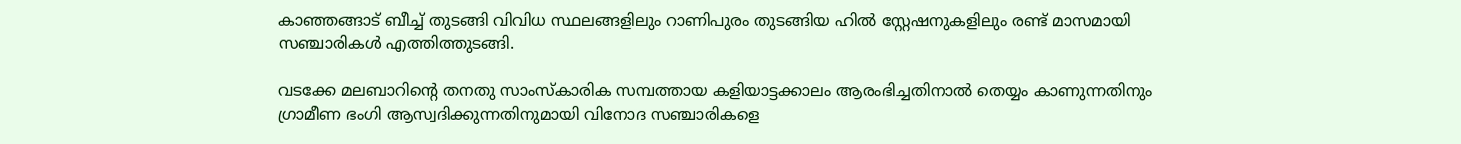കാഞ്ഞങ്ങാട് ബീച്ച് തുടങ്ങി വിവിധ സ്ഥലങ്ങളിലും റാണിപുരം തുടങ്ങിയ ഹില്‍ സ്റ്റേഷനുകളിലും രണ്ട് മാസമായി സഞ്ചാരികള്‍ എത്തിത്തുടങ്ങി.

വടക്കേ മലബാറിൻ്റെ തനതു സാംസ്‌കാരിക സമ്പത്തായ കളിയാട്ടക്കാലം ആരംഭിച്ചതിനാല്‍ തെയ്യം കാണുന്നതിനും ഗ്രാമീണ ഭംഗി ആസ്വദിക്കുന്നതിനുമായി വിനോദ സഞ്ചാരികളെ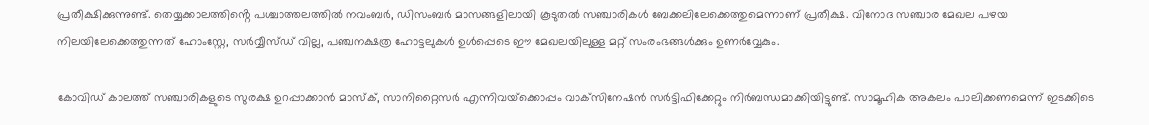പ്രതീക്ഷിക്കുന്നുണ്ട്. തെയ്യക്കാലത്തിൻ്റെ പശ്ചാത്തലത്തില്‍ നവംബര്‍, ഡിസംബര്‍ മാസങ്ങളിലായി കൂടുതല്‍ സഞ്ചാരികള്‍ ബേക്കലിലേക്കെത്തുമെന്നാണ് പ്രതീക്ഷ. വിനോദ സഞ്ചാര മേഖല പഴയ നിലയിലേക്കെത്തുന്നത് ഹോംസ്റ്റേ, സര്‍വ്വീസ്ഡ് വില്ല, പഞ്ചനക്ഷത്ര ഹോട്ടലുകള്‍ ഉള്‍പ്പെടെ ഈ മേഖലയിലുള്ള മറ്റ് സംരംഭങ്ങള്‍ക്കും ഉണര്‍വ്വേകും.

കോവിഡ് കാലത്ത് സഞ്ചാരികളുടെ സുരക്ഷ ഉറപ്പാക്കാന്‍ മാസ്‌ക്, സാനിറ്റൈസര്‍ എന്നിവയ്‌ക്കൊപ്പം വാക്‌സിനേഷന്‍ സര്‍ട്ടിഫിക്കേറ്റും നിര്‍ബന്ധമാക്കിയിട്ടുണ്ട്. സാമൂഹിക അകലം പാലിക്കണമെന്ന് ഇടക്കിടെ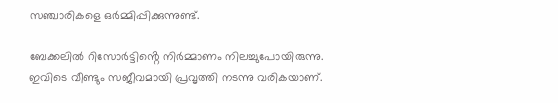സഞ്ചാരികളെ ഒര്‍മ്മിപ്പിക്കുന്നുണ്ട്.

ബേക്കലില്‍ റിസോര്‍ട്ടിൻ്റെ നിര്‍മ്മാണം നിലച്ചുപോയിരുന്നു. ഇവിടെ വീണ്ടും സജീവമായി പ്രവൃത്തി നടന്നു വരികയാണ്.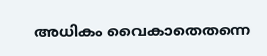അധികം വൈകാതെതന്നെ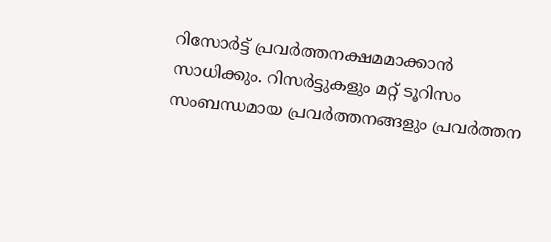റിസോര്‍ട്ട് പ്രവര്‍ത്തനക്ഷമമാക്കാന്‍ സാധിക്കും. റിസര്‍ട്ടുകളും മറ്റ് ടൂറിസം സംബന്ധമായ പ്രവര്‍ത്തനങ്ങളും പ്രവര്‍ത്തന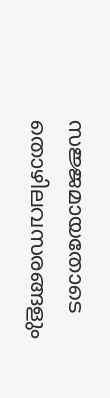സജ്ജമായതോടെ തൊഴിലവസരങ്ങളും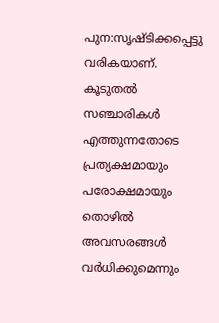പുന:സൃഷ്ടിക്കപ്പെട്ടു വരികയാണ്. കൂടുതല്‍ സഞ്ചാരികള്‍ എത്തുന്നതോടെ പ്രത്യക്ഷമായും പരോക്ഷമായും തൊഴില്‍ അവസരങ്ങള്‍ വര്‍ധിക്കുമെന്നും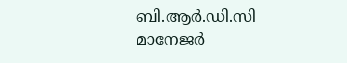ബി.ആര്‍.ഡി.സി മാനേജര്‍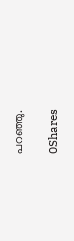പറഞ്ഞു.

0Shares